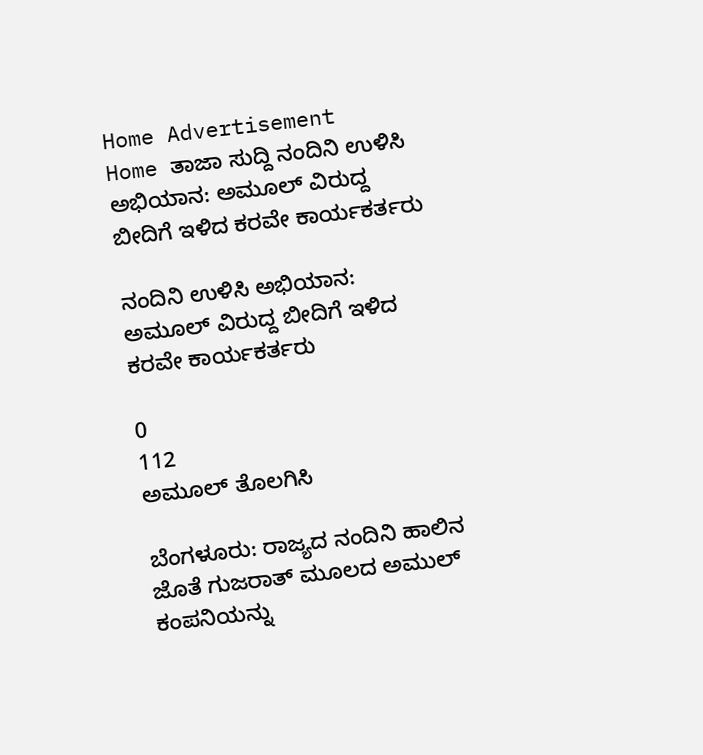Home Advertisement
Home ತಾಜಾ ಸುದ್ದಿ ನಂದಿನಿ ಉಳಿಸಿ ಅಭಿಯಾನ: ಅಮೂಲ್‌ ವಿರುದ್ದ ಬೀದಿಗೆ ಇಳಿದ ಕರವೇ ಕಾರ್ಯಕರ್ತರು

ನಂದಿನಿ ಉಳಿಸಿ ಅಭಿಯಾನ: ಅಮೂಲ್‌ ವಿರುದ್ದ ಬೀದಿಗೆ ಇಳಿದ ಕರವೇ ಕಾರ್ಯಕರ್ತರು

0
112
ಅಮೂಲ್‌ ತೊಲಗಿಸಿ

ಬೆಂಗಳೂರು: ರಾಜ್ಯದ ನಂದಿನಿ ಹಾಲಿನ ಜೊತೆ ಗುಜರಾತ್ ಮೂಲದ ಅಮುಲ್ ಕಂಪನಿಯನ್ನು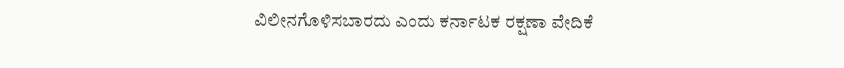ವಿಲೀನಗೊಳಿಸಬಾರದು ಎಂದು ಕರ್ನಾಟಕ ರಕ್ಷಣಾ ವೇದಿಕೆ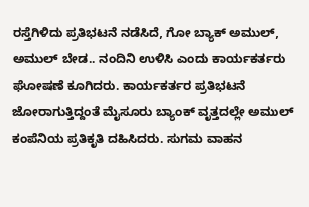ರಸ್ತೆಗಿಳಿದು ಪ್ರತಿಭಟನೆ ನಡೆಸಿದೆ, ಗೋ ಬ್ಯಾಕ್ ಅಮುಲ್, ಅಮುಲ್ ಬೇಡ.. ನಂದಿನಿ‌ ಉಳಿಸಿ ಎಂದು ಕಾರ್ಯಕರ್ತರು ಘೋಷಣೆ ಕೂಗಿದರು. ಕಾರ್ಯಕರ್ತರ ಪ್ರತಿಭಟನೆ ಜೋರಾಗುತ್ತಿದ್ದಂತೆ ಮೈಸೂರು ಬ್ಯಾಂಕ್ ವೃತ್ತದಲ್ಲೇ ಅಮುಲ್ ಕಂಪೆನಿಯ ಪ್ರತಿಕೃತಿ ದಹಿಸಿದರು. ಸುಗಮ ವಾಹನ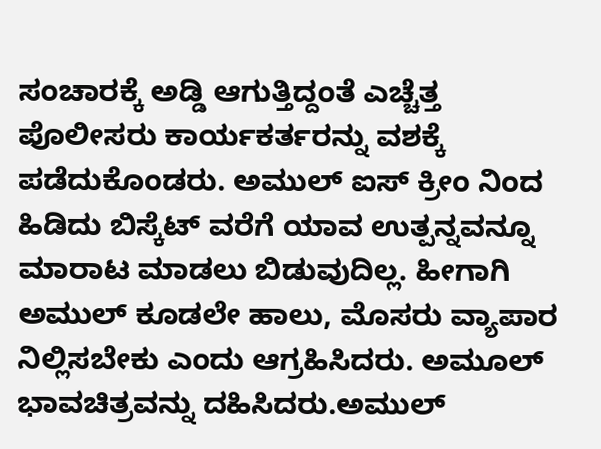ಸಂಚಾರಕ್ಕೆ ಅಡ್ಡಿ ಆಗುತ್ತಿದ್ದಂತೆ ಎಚ್ಚೆತ್ತ ಪೊಲೀಸರು ಕಾರ್ಯಕರ್ತರನ್ನು ವಶಕ್ಕೆ ಪಡೆದುಕೊಂಡರು. ಅಮುಲ್ ಐಸ್ ಕ್ರೀಂ ನಿಂದ ಹಿಡಿದು ಬಿಸ್ಕೆಟ್ ವರೆಗೆ ಯಾವ ಉತ್ಪನ್ನವನ್ನೂ ಮಾರಾಟ ಮಾಡಲು ಬಿಡುವುದಿಲ್ಲ‌. ಹೀಗಾಗಿ ಅಮುಲ್ ಕೂಡಲೇ ಹಾಲು, ಮೊಸರು ವ್ಯಾಪಾರ ನಿಲ್ಲಿಸಬೇಕು ಎಂದು ಆಗ್ರಹಿಸಿದರು. ಅಮೂಲ್ ಭಾವಚಿತ್ರವನ್ನು ದಹಿಸಿದರು.ಅಮುಲ್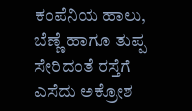ಕಂಪೆನಿಯ ಹಾಲು, ಬೆಣ್ಣೆ ಹಾಗೂ ತುಪ್ಪ ಸೇರಿದಂತೆ ರಸ್ತೆಗೆ ಎಸೆದು ಅಕ್ರೋಶ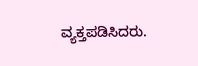ವ್ಯಕ್ತಪಡಿಸಿದರು.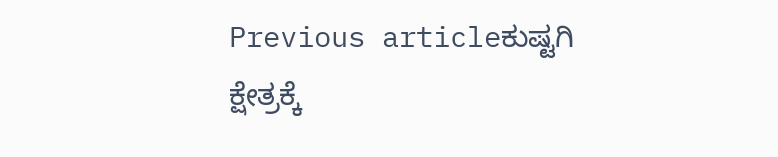Previous articleಕುಷ್ಟಗಿ ಕ್ಷೇತ್ರಕ್ಕೆ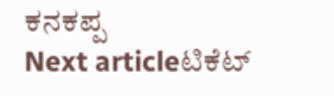ಕನಕಪ್ಪ
Next articleಟಿಕೆಟ್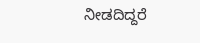ನೀಡದಿದ್ದರೆ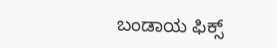ಬಂಡಾಯ ಫಿಕ್ಸ್‌